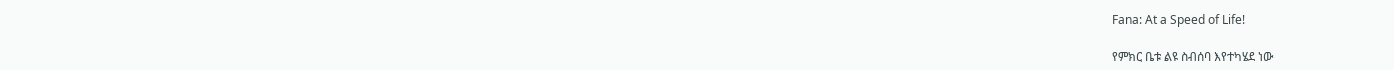Fana: At a Speed of Life!

የምክር ቤቱ ልዩ ስብሰባ እየተካሄደ ነው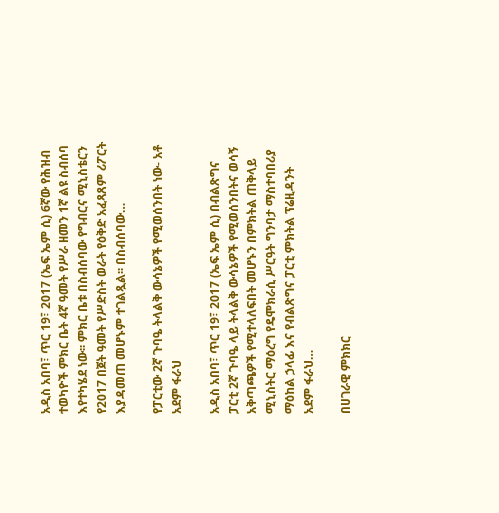አዲስ አበባ፣ ጥር 19፣ 2017 (ኤፍ ኤም ሲ) 6ኛው የሕዝብ ተወካዮች ምክር ቤት 4ኛ ዓመት የሥራ ዘመን 1ኛ ልዩ ስብሰባ እየተካሄደ ነው፡፡ ምክር ቤቱ በስብሰባው የግብርና ሚኒስቴርን የ2017 በጀት ዓመት የሥድስት ወራት የዕቅድ አፈጻጸም ሪፖርት እያዳመጠ መሆኑም ተገልጿል፡፡ በስብሰባው…

የፓርቲው 2ኛ ጉባዔ ትላልቅ ውሳኔዎች የሚወሰንበት ነው- አቶ አደም ፋራህ

አዲስ አበባ፣ ጥር 19፣ 2017 (ኤፍ ኤም ሲ) በብልጽግና ፓርቲ 2ኛ ጉባዔ ላይ ትላልቅ ውሳኔዎች የሚወሰንበትና ወሳኝ አቅጣጫዎች የሚተላለፍበት መሆኑን በምክትል ጠቅላይ ሚኒስትር ማዕረግ የዴሞክራሲ ሥርዓት ግንባታ ማስተባበሪያ ማዕከል ኃላፊ እና የብልጽግና ፓርቲ ምክትል ፕሬዚዳንት አደም ፋራህ…

በሀገራዊ ምክክር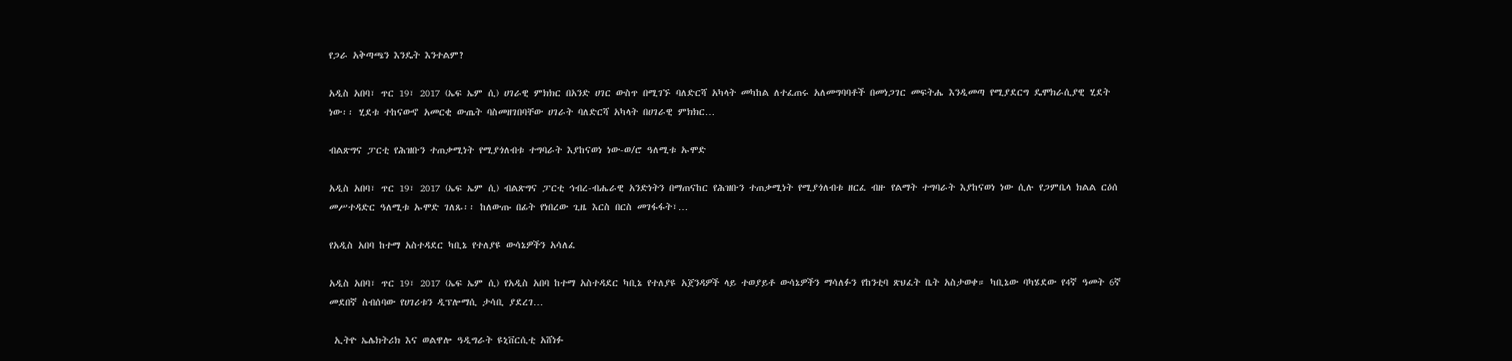የጋራ አቅጣጫን እንዴት እንተልም?

አዲስ አበባ፣ ጥር 19፣ 2017 (ኤፍ ኤም ሲ) ሀገራዊ ምክክር በአንድ ሀገር ውስጥ በሚገኙ ባለድርሻ አካላት መካከል ለተፈጠሩ አለመግባባቶች በመነጋገር መፍትሔ እንዲመጣ የሚያደርግ ዴሞክራሲያዊ ሂደት ነው፡፡ ሂደቱ ተከናውኖ አመርቂ ውጤት ባስመዘገበባቸው ሀገራት ባለድርሻ አካላት በሀገራዊ ምክክር…

ብልጽግና ፓርቲ የሕዝቡን ተጠቃሚነት የሚያጎለብቱ ተግባራት እያከናወነ ነው-ወ/ሮ ዓለሚቱ ኡሞድ

አዲስ አበባ፣ ጥር 19፣ 2017 (ኤፍ ኤም ሲ) ብልጽግና ፓርቲ ኅብረ-ብሔራዊ አንድነትን በማጠናከር የሕዝቡን ተጠቃሚነት የሚያጎለብቱ ዘርፈ ብዙ የልማት ተግባራት እያከናወነ ነው ሲሉ የጋምቤላ ክልል ርዕሰ መሥተዳድር ዓለሚቱ ኡሞድ ገለጹ፡፡ ከለውጡ በፊት የነበረው ጊዜ እርስ በርስ መገፋፋት፣…

የአዲስ አበባ ከተማ አስተዳደር ካቢኔ የተለያዩ ውሳኔዎችን አሳለፈ

አዲስ አበባ፣ ጥር 19፣ 2017 (ኤፍ ኤም ሲ) የአዲስ አበባ ከተማ አስተዳደር ካቢኔ የተለያዩ አጀንዳዎች ላይ ተወያይቶ ውሳኔዎችን ማሳለፉን የከንቲባ ጽህፈት ቤት አስታወቀ። ካቢኔው ባካሄደው የ4ኛ ዓመት 6ኛ መደበኛ ስብሰባው የሀገሪቱን ዲፕሎማሲ ታሳቢ ያደረገ…

 ኢትዮ ኤሌክትሪክ እና ወልዋሎ ዓዲግራት ዩኒቨርሲቲ አሸነፉ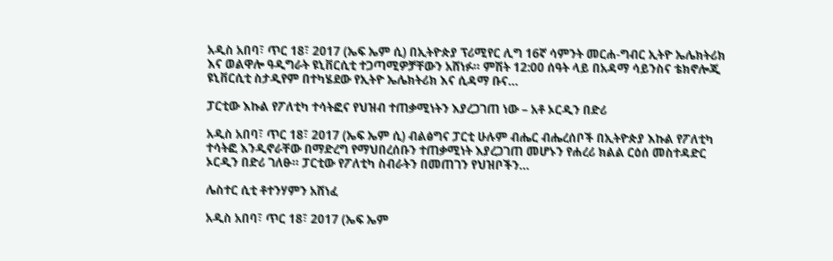አዲስ አበባ፣ ጥር 18፣ 2017 (ኤፍ ኤም ሲ) በኢትዮጵያ ፕሪሚየር ሊግ 16ኛ ሳምንት መርሐ-ግብር ኢትዮ ኤሌክትሪክ እና ወልዋሎ ዓዲግራት ዩኒቨርሲቲ ተጋጣሚዎቻቸውን አሸነፉ። ምሽት 12:00 ሰዓት ላይ በአዳማ ሳይንስና ቴክኖሎጂ ዩኒቨርሲቲ ስታዲየም በተካሄደው የኢትዮ ኤሌክትሪክ እና ሲዳማ ቡና…

ፓርቲው እኩል የፖለቲካ ተሳትፎና የህዝብ ተጠቃሚነትን እያረጋገጠ ነው – አቶ ኦርዲን በድሪ

አዲስ አበባ፣ ጥር 18፣ 2017 (ኤፍ ኤም ሲ) ብልፅግና ፓርቲ ሁሉም ብሔር ብሔረሰቦች በኢትዮጵያ እኩል የፖለቲካ ተሳትፎ እንዲኖራቸው በማድረግ የማህበረሰቡን ተጠቃሚነት እያረጋገጠ መሆኑን የሐረሪ ክልል ርዕሰ መስተዳድር ኦርዲን በድሪ ገለፁ። ፓርቲው የፖለቲካ ስብራትን በመጠገን የህዝቦችን…

ሌስተር ሲቲ ቶተንሃምን አሸነፈ

አዲስ አበባ፣ ጥር 18፣ 2017 (ኤፍ ኤም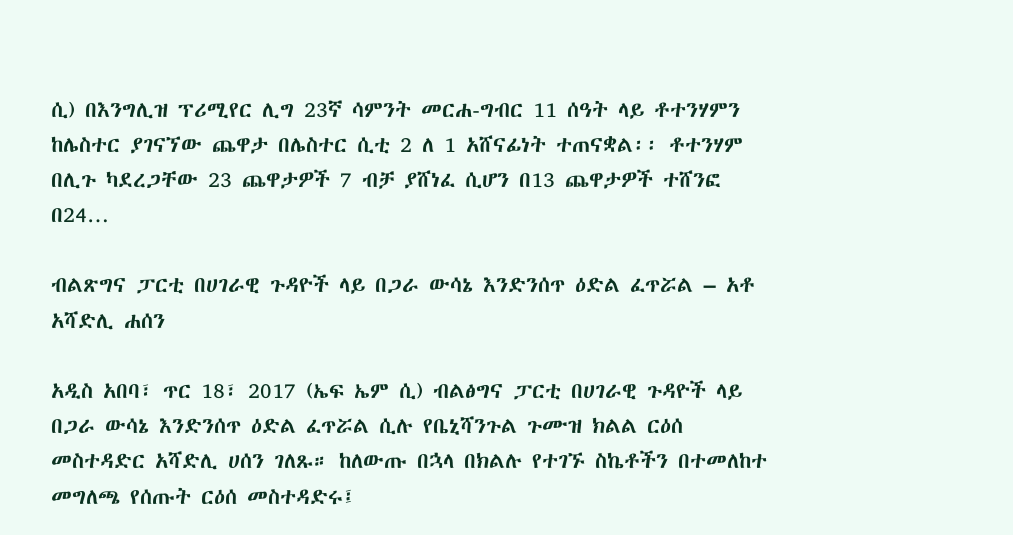ሲ) በእንግሊዝ ፕሪሚየር ሊግ 23ኛ ሳምንት መርሐ-ግብር 11 ሰዓት ላይ ቶተንሃምን ከሌስተር ያገናኘው ጨዋታ በሌስተር ሲቲ 2 ለ 1 አሸናፊነት ተጠናቋል፡፡ ቶተንሃም በሊጉ ካደረጋቸው 23 ጨዋታዎች 7 ብቻ ያሸነፈ ሲሆን በ13 ጨዋታዎች ተሸንፎ በ24…

ብልጽግና ፓርቲ በሀገራዊ ጉዳዮች ላይ በጋራ ውሳኔ እንድንሰጥ ዕድል ፈጥሯል – አቶ አሻድሊ ሐሰን

አዲስ አበባ፣ ጥር 18፣ 2017 (ኤፍ ኤም ሲ) ብልፅግና ፓርቲ በሀገራዊ ጉዳዮች ላይ በጋራ ውሳኔ እንድንሰጥ ዕድል ፈጥሯል ሲሉ የቤኒሻንጉል ጉሙዝ ክልል ርዕሰ መስተዳድር አሻድሊ ሀሰን ገለጹ። ከለውጡ በኋላ በክልሉ የተገኙ ስኬቶችን በተመለከተ መግለጫ የሰጡት ርዕሰ መስተዳድሩ፤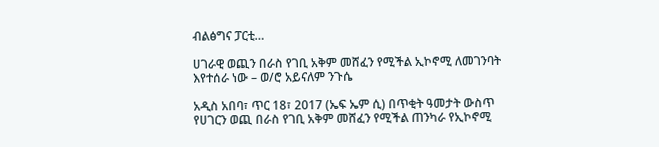ብልፅግና ፓርቲ…

ሀገራዊ ወጪን በራስ የገቢ አቅም መሸፈን የሚችል ኢኮኖሚ ለመገንባት እየተሰራ ነው – ወ/ሮ አይናለም ንጉሴ

አዲስ አበባ፣ ጥር 18፣ 2017 (ኤፍ ኤም ሲ) በጥቂት ዓመታት ውስጥ የሀገርን ወጪ በራስ የገቢ አቅም መሸፈን የሚችል ጠንካራ የኢኮኖሚ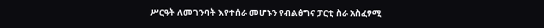ሥርዓት ለመገንባት እየተሰራ መሆኑን የብልፅግና ፓርቲ ስራ አስፈፃሚ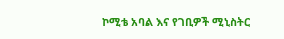ኮሚቴ አባል እና የገቢዎች ሚኒስትር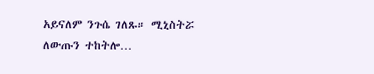አይናለም ንጉሴ ገለጹ። ሚኒስትሯ ለውጡን ተከትሎ…